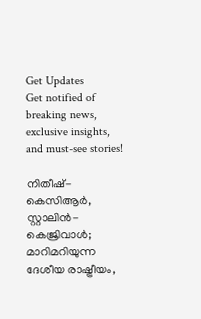Get Updates
Get notified of breaking news, exclusive insights, and must-see stories!

നിതീഷ്- കെസിആര്‍, സ്റ്റാലിന്‍- കെജ്രിവാള്‍; മാറിമറിയുന്ന ദേശീയ രാഷ്ട്രീയം,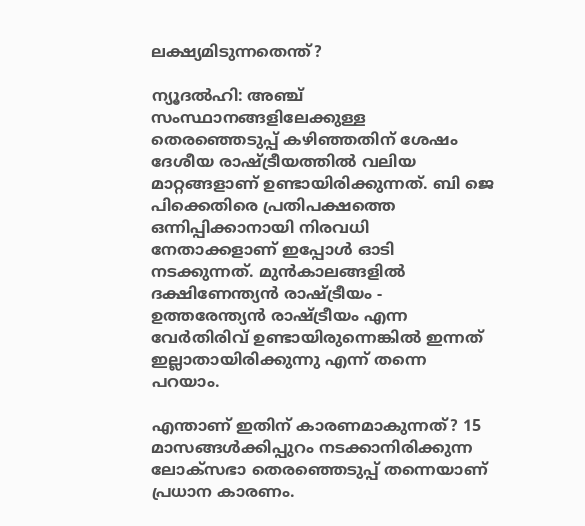ലക്ഷ്യമിടുന്നതെന്ത്?

ന്യൂദല്‍ഹി: അഞ്ച് സംസ്ഥാനങ്ങളിലേക്കുള്ള തെരഞ്ഞെടുപ്പ് കഴിഞ്ഞതിന് ശേഷം ദേശീയ രാഷ്ട്രീയത്തില്‍ വലിയ മാറ്റങ്ങളാണ് ഉണ്ടായിരിക്കുന്നത്. ബി ജെ പിക്കെതിരെ പ്രതിപക്ഷത്തെ ഒന്നിപ്പിക്കാനായി നിരവധി നേതാക്കളാണ് ഇപ്പോള്‍ ഓടി നടക്കുന്നത്. മുന്‍കാലങ്ങളില്‍ ദക്ഷിണേന്ത്യന്‍ രാഷ്ട്രീയം - ഉത്തരേന്ത്യന്‍ രാഷ്ട്രീയം എന്ന വേര്‍തിരിവ് ഉണ്ടായിരുന്നെങ്കില്‍ ഇന്നത് ഇല്ലാതായിരിക്കുന്നു എന്ന് തന്നെ പറയാം.

എന്താണ് ഇതിന് കാരണമാകുന്നത്? 15 മാസങ്ങള്‍ക്കിപ്പുറം നടക്കാനിരിക്കുന്ന ലോക്സഭാ തെരഞ്ഞെടുപ്പ് തന്നെയാണ് പ്രധാന കാരണം.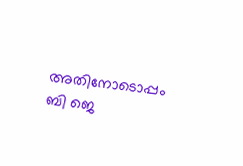അതിനോടൊപ്പം ബി ജെ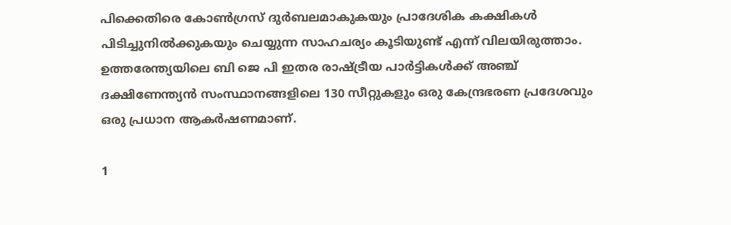പിക്കെതിരെ കോണ്‍ഗ്രസ് ദുര്‍ബലമാകുകയും പ്രാദേശിക കക്ഷികള്‍ പിടിച്ചുനില്‍ക്കുകയും ചെയ്യുന്ന സാഹചര്യം കൂടിയുണ്ട് എന്ന് വിലയിരുത്താം. ഉത്തരേന്ത്യയിലെ ബി ജെ പി ഇതര രാഷ്ട്രീയ പാര്‍ട്ടികള്‍ക്ക് അഞ്ച് ദക്ഷിണേന്ത്യന്‍ സംസ്ഥാനങ്ങളിലെ 130 സീറ്റുകളും ഒരു കേന്ദ്രഭരണ പ്രദേശവും ഒരു പ്രധാന ആകര്‍ഷണമാണ്.

1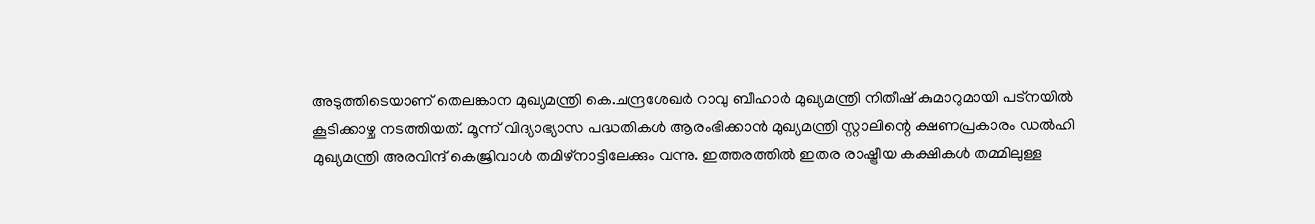അടുത്തിടെയാണ് തെലങ്കാന മുഖ്യമന്ത്രി കെ.ചന്ദ്രശേഖര്‍ റാവു ബീഹാര്‍ മുഖ്യമന്ത്രി നിതീഷ് കുമാറുമായി പട്‌നയില്‍ കൂടിക്കാഴ്ച നടത്തിയത്. മൂന്ന് വിദ്യാഭ്യാസ പദ്ധതികള്‍ ആരംഭിക്കാന്‍ മുഖ്യമന്ത്രി സ്റ്റാലിന്റെ ക്ഷണപ്രകാരം ഡല്‍ഹി മുഖ്യമന്ത്രി അരവിന്ദ് കെജ്രിവാള്‍ തമിഴ്‌നാട്ടിലേക്കും വന്നു. ഇത്തരത്തില്‍ ഇതര രാഷ്ട്രീയ കക്ഷികള്‍ തമ്മിലുള്ള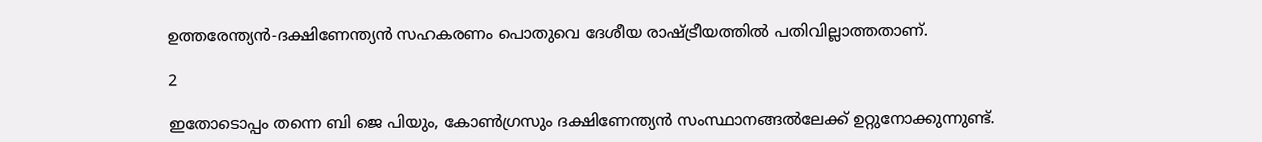ഉത്തരേന്ത്യന്‍-ദക്ഷിണേന്ത്യന്‍ സഹകരണം പൊതുവെ ദേശീയ രാഷ്ട്രീയത്തില്‍ പതിവില്ലാത്തതാണ്.

2

ഇതോടൊപ്പം തന്നെ ബി ജെ പിയും, കോണ്‍ഗ്രസും ദക്ഷിണേന്ത്യന്‍ സംസ്ഥാനങ്ങല്‍ലേക്ക് ഉറ്റുനോക്കുന്നുണ്ട്.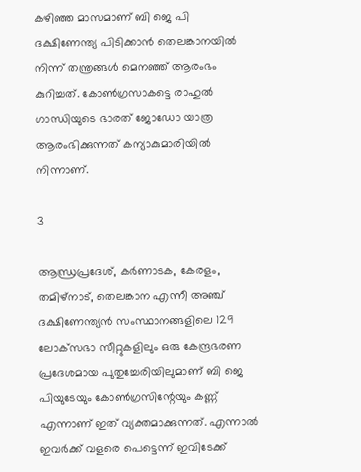കഴിഞ്ഞ മാസമാണ് ബി ജെ പി ദക്ഷിണേന്ത്യ പിടിക്കാന്‍ തെലങ്കാനയില്‍ നിന്ന് തന്ത്രങ്ങള്‍ മെനഞ്ഞ് ആരംഭം കുറിച്ചത്. കോണ്‍ഗ്രസാകട്ടെ രാഹുല്‍ ഗാന്ധിയുടെ ഭാരത് ജോഡോ യാത്ര ആരംഭിക്കുന്നത് കന്യാകുമാരിയില്‍ നിന്നാണ്.

3

ആന്ധ്രപ്രദേശ്, കര്‍ണാടക, കേരളം, തമിഴ്‌നാട്, തെലങ്കാന എന്നീ അഞ്ച് ദക്ഷിണേന്ത്യന്‍ സംസ്ഥാനങ്ങളിലെ 129 ലോക്‌സഭാ സീറ്റുകളിലും ഒരു കേന്ദ്രഭരണ പ്രദേശമായ പുതുച്ചേരിയിലുമാണ് ബി ജെ പിയുടേയും കോണ്‍ഗ്രസിന്റേയും കണ്ണ് എന്നാണ് ഇത് വ്യക്തമാക്കുന്നത്. എന്നാല്‍ ഇവര്‍ക്ക് വളരെ പെട്ടെന്ന് ഇവിടേക്ക്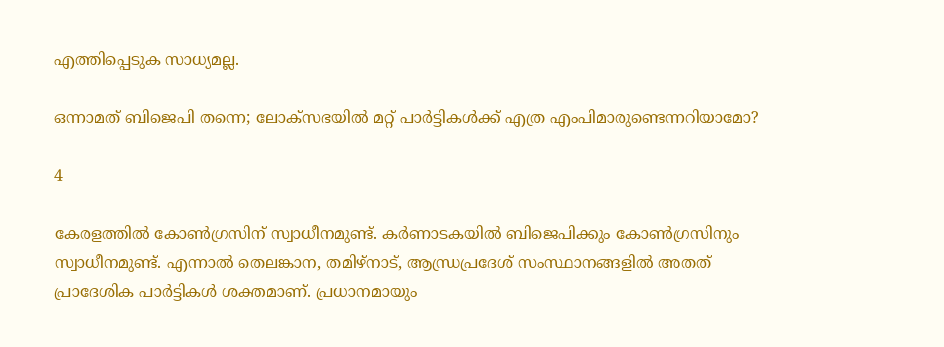എത്തിപ്പെടുക സാധ്യമല്ല.

ഒന്നാമത് ബിജെപി തന്നെ; ലോക്‌സഭയില്‍ മറ്റ് പാര്‍ട്ടികള്‍ക്ക് എത്ര എംപിമാരുണ്ടെന്നറിയാമോ?

4

കേരളത്തില്‍ കോണ്‍ഗ്രസിന് സ്വാധീനമുണ്ട്. കര്‍ണാടകയില്‍ ബിജെപിക്കും കോണ്‍ഗ്രസിനും സ്വാധീനമുണ്ട്. എന്നാല്‍ തെലങ്കാന, തമിഴ്നാട്, ആന്ധ്രപ്രദേശ് സംസ്ഥാനങ്ങളില്‍ അതത് പ്രാദേശിക പാര്‍ട്ടികള്‍ ശക്തമാണ്. പ്രധാനമായും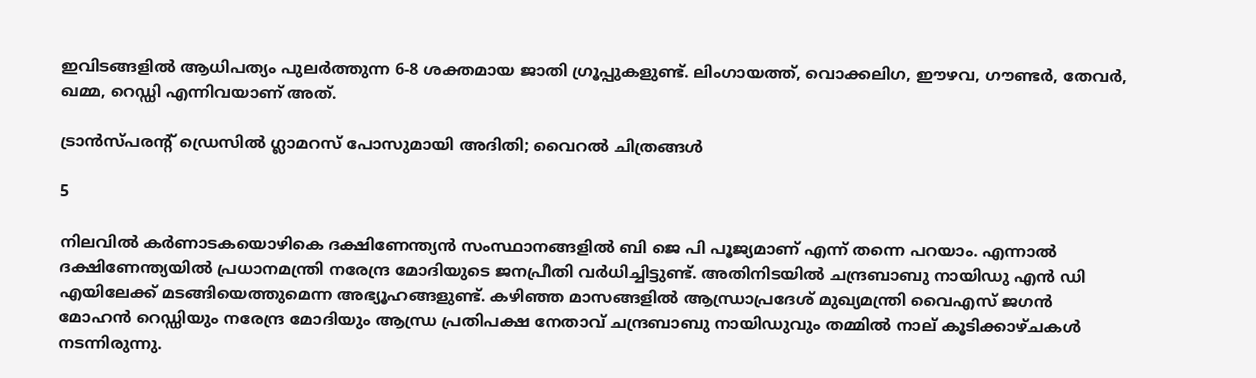ഇവിടങ്ങളില്‍ ആധിപത്യം പുലര്‍ത്തുന്ന 6-8 ശക്തമായ ജാതി ഗ്രൂപ്പുകളുണ്ട്. ലിംഗായത്ത്, വൊക്കലിഗ, ഈഴവ, ഗൗണ്ടര്‍, തേവര്‍, ഖമ്മ, റെഡ്ഡി എന്നിവയാണ് അത്.

ട്രാന്‍സ്പരന്റ് ഡ്രെസില്‍ ഗ്ലാമറസ് പോസുമായി അദിതി; വൈറല്‍ ചിത്രങ്ങള്‍

5

നിലവില്‍ കര്‍ണാടകയൊഴികെ ദക്ഷിണേന്ത്യന്‍ സംസ്ഥാനങ്ങളില്‍ ബി ജെ പി പൂജ്യമാണ് എന്ന് തന്നെ പറയാം. എന്നാല്‍ ദക്ഷിണേന്ത്യയില്‍ പ്രധാനമന്ത്രി നരേന്ദ്ര മോദിയുടെ ജനപ്രീതി വര്‍ധിച്ചിട്ടുണ്ട്. അതിനിടയില്‍ ചന്ദ്രബാബു നായിഡു എന്‍ ഡി എയിലേക്ക് മടങ്ങിയെത്തുമെന്ന അഭ്യൂഹങ്ങളുണ്ട്. കഴിഞ്ഞ മാസങ്ങളില്‍ ആന്ധ്രാപ്രദേശ് മുഖ്യമന്ത്രി വൈഎസ് ജഗന്‍ മോഹന്‍ റെഡ്ഡിയും നരേന്ദ്ര മോദിയും ആന്ധ്ര പ്രതിപക്ഷ നേതാവ് ചന്ദ്രബാബു നായിഡുവും തമ്മില്‍ നാല് കൂടിക്കാഴ്ചകള്‍ നടന്നിരുന്നു.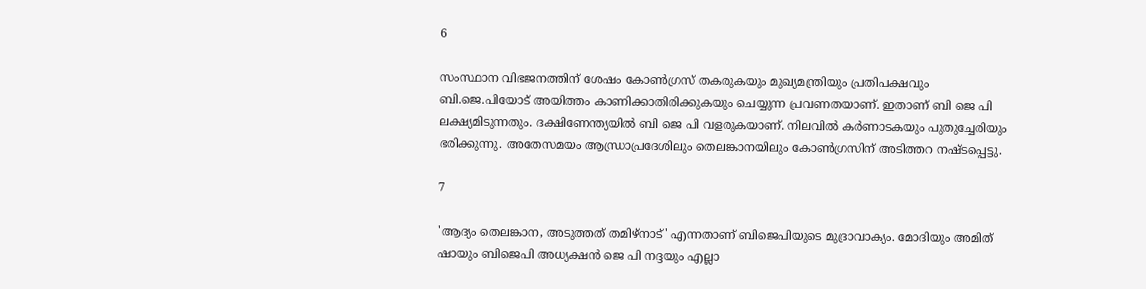6

സംസ്ഥാന വിഭജനത്തിന് ശേഷം കോണ്‍ഗ്രസ് തകരുകയും മുഖ്യമന്ത്രിയും പ്രതിപക്ഷവും ബി.ജെ.പിയോട് അയിത്തം കാണിക്കാതിരിക്കുകയും ചെയ്യുന്ന പ്രവണതയാണ്. ഇതാണ് ബി ജെ പി ലക്ഷ്യമിടുന്നതും. ദക്ഷിണേന്ത്യയില്‍ ബി ജെ പി വളരുകയാണ്. നിലവില്‍ കര്‍ണാടകയും പുതുച്ചേരിയും ഭരിക്കുന്നു. അതേസമയം ആന്ധ്രാപ്രദേശിലും തെലങ്കാനയിലും കോണ്‍ഗ്രസിന് അടിത്തറ നഷ്ടപ്പെട്ടു.

7

'ആദ്യം തെലങ്കാന, അടുത്തത് തമിഴ്നാട്' എന്നതാണ് ബിജെപിയുടെ മുദ്രാവാക്യം. മോദിയും അമിത് ഷായും ബിജെപി അധ്യക്ഷന്‍ ജെ പി നദ്ദയും എല്ലാ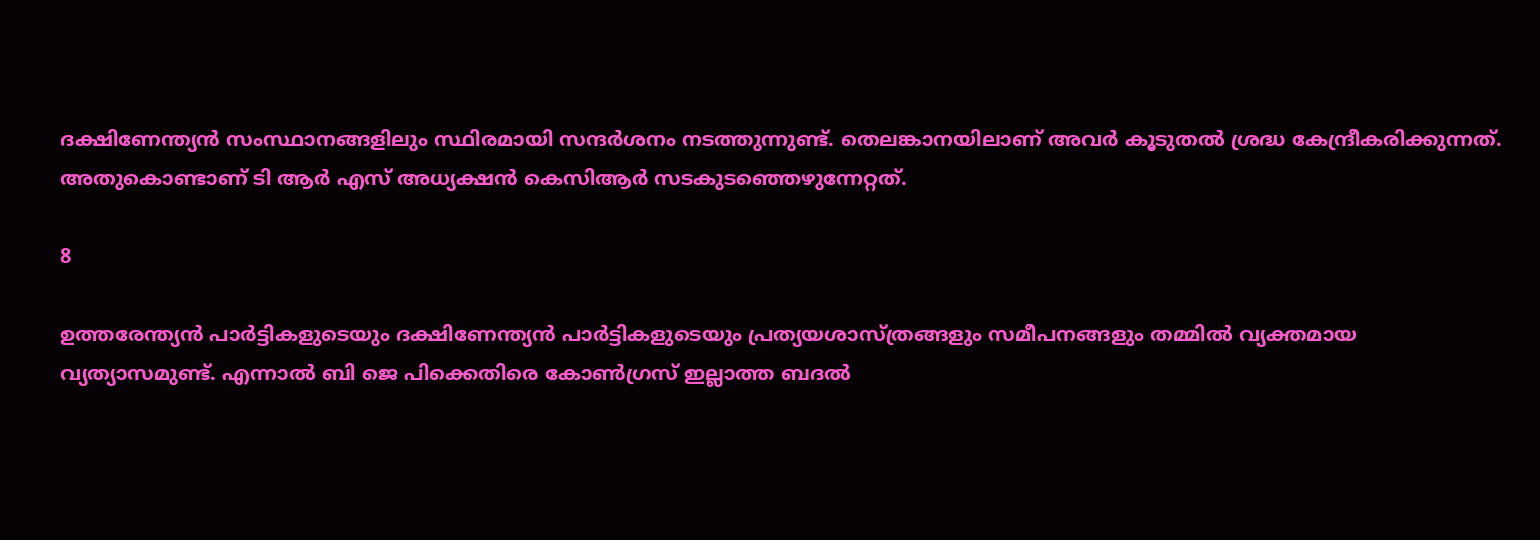ദക്ഷിണേന്ത്യന്‍ സംസ്ഥാനങ്ങളിലും സ്ഥിരമായി സന്ദര്‍ശനം നടത്തുന്നുണ്ട്. തെലങ്കാനയിലാണ് അവര്‍ കൂടുതല്‍ ശ്രദ്ധ കേന്ദ്രീകരിക്കുന്നത്. അതുകൊണ്ടാണ് ടി ആര്‍ എസ് അധ്യക്ഷന്‍ കെസിആര്‍ സടകുടഞ്ഞെഴുന്നേറ്റത്.

8

ഉത്തരേന്ത്യന്‍ പാര്‍ട്ടികളുടെയും ദക്ഷിണേന്ത്യന്‍ പാര്‍ട്ടികളുടെയും പ്രത്യയശാസ്ത്രങ്ങളും സമീപനങ്ങളും തമ്മില്‍ വ്യക്തമായ വ്യത്യാസമുണ്ട്. എന്നാല്‍ ബി ജെ പിക്കെതിരെ കോണ്‍ഗ്രസ് ഇല്ലാത്ത ബദല്‍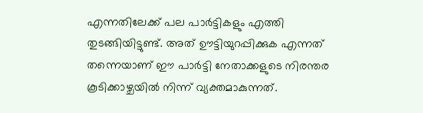എന്നതിലേക്ക് പല പാര്‍ട്ടികളും എത്തി തുടങ്ങിയിട്ടുണ്ട്. അത് ഊട്ടിയുറപ്പിക്കുക എന്നത് തന്നെയാണ് ഈ പാര്‍ട്ടി നേതാക്കളുടെ നിരന്തര കൂടിക്കാഴ്ചയില്‍ നിന്ന് വ്യക്തമാകുന്നത്.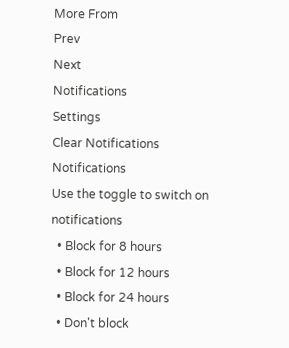More From
Prev
Next
Notifications
Settings
Clear Notifications
Notifications
Use the toggle to switch on notifications
  • Block for 8 hours
  • Block for 12 hours
  • Block for 24 hours
  • Don't block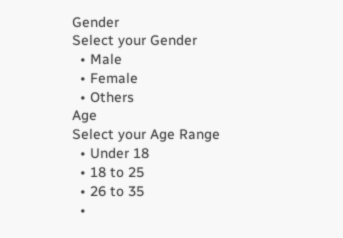Gender
Select your Gender
  • Male
  • Female
  • Others
Age
Select your Age Range
  • Under 18
  • 18 to 25
  • 26 to 35
  •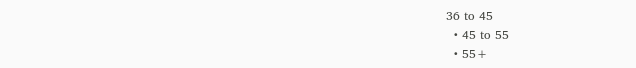36 to 45
  • 45 to 55
  • 55+